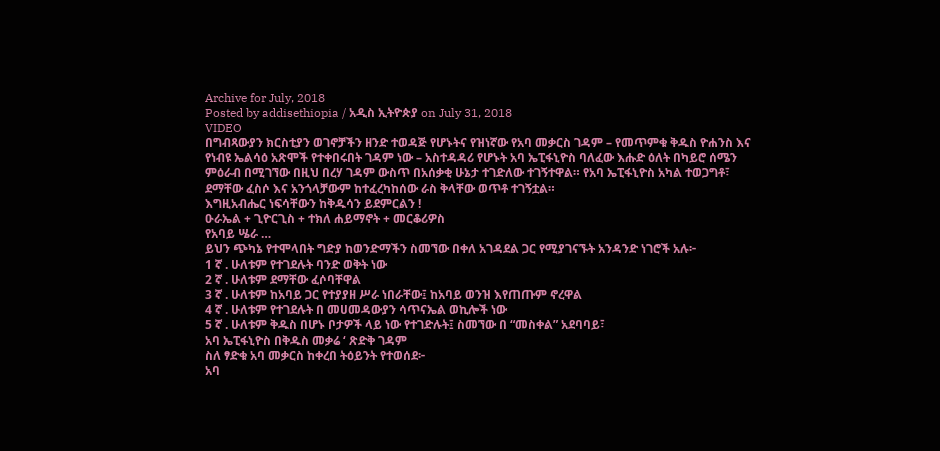Archive for July, 2018
Posted by addisethiopia / አዲስ ኢትዮጵያ on July 31, 2018
VIDEO
በግብጻውያን ክርስቲያን ወገኖቻችን ዘንድ ተወዳጅ የሆኑትና የዝነኛው የአባ መቃርስ ገዳም – የመጥምቁ ቅዱስ ዮሐንስ እና የነብዩ ኤልሳዕ አጽሞች የተቀበሩበት ገዳም ነው – አስተዳዳሪ የሆኑት አባ ኤፒፋኒዮስ ባለፈው እሑድ ዕለት በካይሮ ሰሜን ምዕራብ በሚገኘው በዚህ በረሃ ገዳም ውስጥ በአሰቃቂ ሁኔታ ተገድለው ተገኝተዋል። የአባ ኤፒፋኒዮስ አካል ተወጋግቶ፣ ደማቸው ፈስሶ እና አንጎላቻውም ከተፈረካከሰው ራስ ቅላቸው ወጥቶ ተገኝቷል።
እግዚአብሔር ነፍሳቸውን ከቅዱሳን ይደምርልን !
ዑራኤል + ጊዮርጊስ + ተክለ ሐይማኖት + መርቆሪዎስ
የአባይ ሤራ …
ይህን ጭካኔ የተሞላበት ግድያ ከወንድማችን ስመኘው በቀለ አገዳደል ጋር የሚያገናኙት አንዳንድ ነገሮች አሉ፦
1 ኛ . ሁለቱም የተገደሉት ባንድ ወቅት ነው
2 ኛ . ሁለቱም ደማቸው ፈሶባቸዋል
3 ኛ . ሁለቱም ከአባይ ጋር የተያያዘ ሥራ ነበራቸው፤ ከአባይ ወንዝ እየጠጡም ኖረዋል
4 ኛ . ሁለቱም የተገደሉት በ መሀመዳውያን ሳጥናኤል ወኪሎች ነው
5 ኛ . ሁለቱም ቅዱስ በሆኑ ቦታዎች ላይ ነው የተገድሉት፤ ስመኘው በ “መስቀል” አደባባይ፣
አባ ኤፒፋኒዮስ በቅዱስ መቃሬ ‘ ጽድቅ ገዳም
ስለ ፃድቁ አባ መቃርስ ከቀረበ ትዕይንት የተወሰደ፦
አባ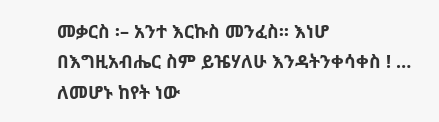መቃርስ ፡– አንተ እርኩስ መንፈስ፡፡ እነሆ በእግዚአብሔር ስም ይዤሃለሁ እንዳትንቀሳቀስ ! … ለመሆኑ ከየት ነው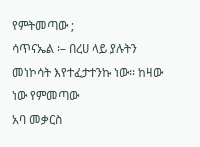የምትመጣው ;
ሳጥናኤል ፡– በረሀ ላይ ያሉትን መነኮሳት እየተፈታተንኩ ነው፡፡ ከዛው ነው የምመጣው
አባ መቃርስ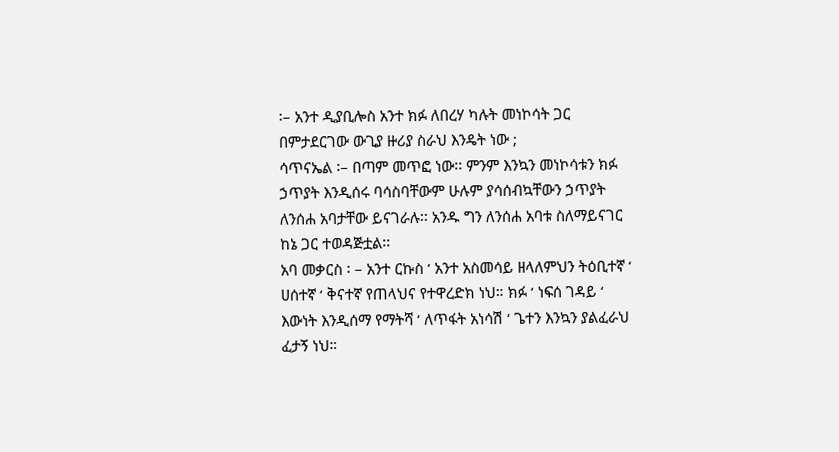፡– አንተ ዲያቢሎስ አንተ ክፉ ለበረሃ ካሉት መነኮሳት ጋር በምታደርገው ውጊያ ዙሪያ ስራህ እንዴት ነው ;
ሳጥናኤል ፡– በጣም መጥፎ ነው፡፡ ምንም እንኳን መነኮሳቱን ክፉ ኃጥያት እንዲሰሩ ባሳስባቸውም ሁሉም ያሳሰብኳቸውን ኃጥያት ለንሰሐ አባታቸው ይናገራሉ፡፡ አንዱ ግን ለንሰሐ አባቱ ስለማይናገር ከኔ ጋር ተወዳጅቷል፡፡
አባ መቃርስ ፡ – አንተ ርኩስ ‘ አንተ አስመሳይ ዘላለምህን ትዕቢተኛ ‘ ሀሰተኛ ‘ ቅናተኛ የጠላህና የተዋረድክ ነህ። ክፉ ‘ ነፍሰ ገዳይ ‘ እውነት እንዲሰማ የማትሻ ‘ ለጥፋት አነሳሽ ‘ ጌተን እንኳን ያልፈራህ ፈታኝ ነህ።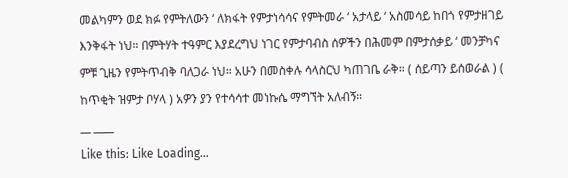መልካምን ወደ ክፉ የምትለውን ‘ ለክፋት የምታነሳሳና የምትመራ ‘ አታላይ ‘ አስመሳይ ከበጎ የምታዘገይ እንቅፋት ነህ። በምትሃት ተዓምር እያደረግህ ነገር የምታባብስ ሰዎችን በሕመም በምታሰቃይ ‘ መንቻካና ምቹ ጊዜን የምትጥብቅ ባለጋራ ነህ። አሁን በመስቀሉ ሳላስርህ ካጠገቤ ራቅ። ( ሰይጣን ይሰወራል ) ( ከጥቂት ዝምታ ቦሃላ ) አዎን ያን የተሳሳተ መነኩሴ ማግኘት አለብኝ።
__ ____
Like this: Like Loading...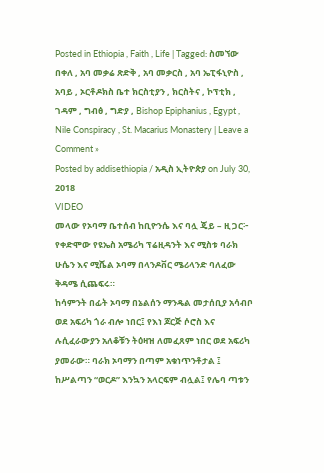Posted in Ethiopia , Faith , Life | Tagged: ስመኘው በቀለ , አባ መቃሬ ጽድቅ , አባ መቃርስ , አባ ኤፒፋኒዮስ , አባይ , ኦርቶዶክስ ቤተ ክርስቲያን , ክርስትና , ኮፕቲክ , ገዳም , ግብፅ , ግድያ , Bishop Epiphanius , Egypt , Nile Conspiracy , St. Macarius Monastery | Leave a Comment »
Posted by addisethiopia / አዲስ ኢትዮጵያ on July 30, 2018
VIDEO
መላው የኦባማ ቤተሰብ ከቢዮንሴ እና ባሏ ጄይ – ዚ ጋር፦
የቀድሞው የዩኤስ አሜሪካ ፕሬዚዳንት እና ሚስቱ ባራክ ሁሴን እና ሚሼል ኦባማ በላንዶቨር ሜሪላንድ ባለፈው ቅዳሜ ሲጨፍሩ።
ከሳምንት በፊት ኦባማ በኔልሰን ማንዴል መታሰቢያ አሳብቦ ወደ አፍሪካ ጎራ ብሎ ነበር፤ የእነ ጆርጅ ሶሮስ እና ሉሲፈራውያን አለቆቹን ትዕዛዝ ለመፈጸም ነበር ወደ አፍሪካ ያመራው። ባራክ ኦባማን በጣም አቁነጥንቶታል ፤ ከሥልጣን “ወርዶ” እንኳን አላርፍም ብሏል፤ የሌባ ጣቱን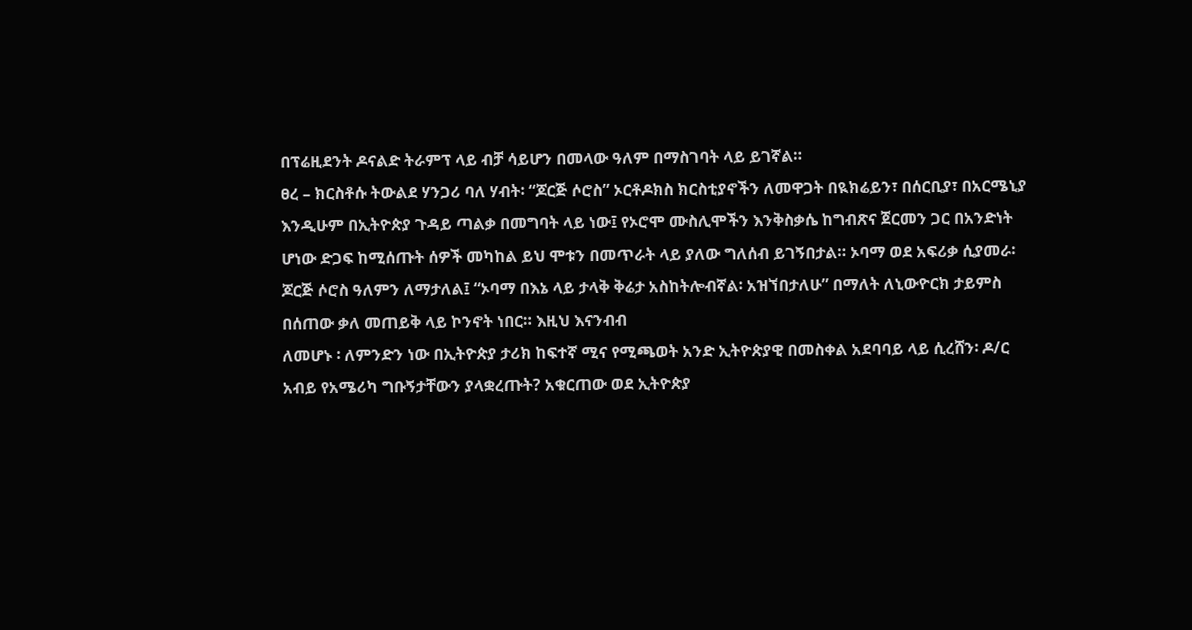በፕሬዚደንት ዶናልድ ትራምፕ ላይ ብቻ ሳይሆን በመላው ዓለም በማስገባት ላይ ይገኛል።
ፀረ – ክርስቶሱ ትውልደ ሃንጋሪ ባለ ሃብት፡ “ጆርጅ ሶሮስ” ኦርቶዶክስ ክርስቲያኖችን ለመዋጋት በዪክሬይን፣ በሰርቢያ፣ በአርሜኒያ እንዲሁም በኢትዮጵያ ጉዳይ ጣልቃ በመግባት ላይ ነው፤ የኦሮሞ ሙስሊሞችን እንቅስቃሴ ከግብጽና ጀርመን ጋር በአንድነት ሆነው ድጋፍ ከሚሰጡት ሰዎች መካከል ይህ ሞቱን በመጥራት ላይ ያለው ግለሰብ ይገኝበታል። ኦባማ ወደ አፍሪቃ ሲያመራ፡ ጆርጅ ሶሮስ ዓለምን ለማታለል፤ “ኦባማ በእኔ ላይ ታላቅ ቅሬታ አስከትሎብኛል፡ አዝኘበታለሁ” በማለት ለኒውዮርክ ታይምስ በሰጠው ቃለ መጠይቅ ላይ ኮንኖት ነበር። እዚህ እናንብብ
ለመሆኑ ፡ ለምንድን ነው በኢትዮጵያ ታሪክ ከፍተኛ ሚና የሚጫወት አንድ ኢትዮጵያዊ በመስቀል አደባባይ ላይ ሲረሸን፡ ዶ/ር አብይ የአሜሪካ ግቡኝታቸውን ያላቋረጡት? አቁርጠው ወደ ኢትዮጵያ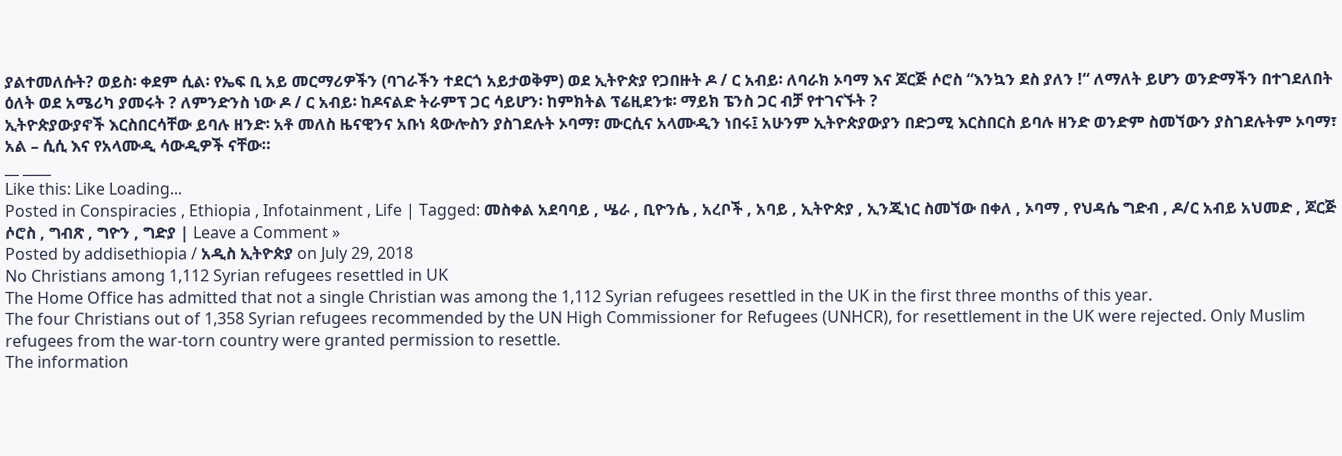ያልተመለሱት? ወይስ፡ ቀደም ሲል፡ የኤፍ ቢ አይ መርማሪዎችን (ባገራችን ተደርጎ አይታወቅም) ወደ ኢትዮጵያ የጋበዙት ዶ / ር አብይ፡ ለባራክ ኦባማ እና ጆርጅ ሶሮስ “እንኳን ደስ ያለን !“ ለማለት ይሆን ወንድማችን በተገደለበት ዕለት ወደ አሜሪካ ያመሩት ? ለምንድንስ ነው ዶ / ር አብይ፡ ከዶናልድ ትራምፕ ጋር ሳይሆን፡ ከምክትል ፕሬዚደንቱ፡ ማይክ ፔንስ ጋር ብቻ የተገናኙት ?
ኢትዮጵያውያኖች እርስበርሳቸው ይባሉ ዘንድ፡ አቶ መለስ ዜናዊንና አቡነ ጳውሎስን ያስገደሉት ኦባማ፣ ሙርሲና አላሙዲን ነበሩ፤ አሁንም ኢትዮጵያውያን በድጋሚ እርስበርስ ይባሉ ዘንድ ወንድም ስመኘውን ያስገደሉትም ኦባማ፣ አል – ሲሲ እና የአላሙዲ ሳውዲዎች ናቸው።
__ ____
Like this: Like Loading...
Posted in Conspiracies , Ethiopia , Infotainment , Life | Tagged: መስቀል አደባባይ , ሤራ , ቢዮንሴ , አረቦች , አባይ , ኢትዮጵያ , ኢንጂነር ስመኘው በቀለ , ኦባማ , የህዳሴ ግድብ , ዶ/ር አብይ አህመድ , ጆርጅ ሶሮስ , ግብጽ , ግዮን , ግድያ | Leave a Comment »
Posted by addisethiopia / አዲስ ኢትዮጵያ on July 29, 2018
No Christians among 1,112 Syrian refugees resettled in UK
The Home Office has admitted that not a single Christian was among the 1,112 Syrian refugees resettled in the UK in the first three months of this year.
The four Christians out of 1,358 Syrian refugees recommended by the UN High Commissioner for Refugees (UNHCR), for resettlement in the UK were rejected. Only Muslim refugees from the war-torn country were granted permission to resettle.
The information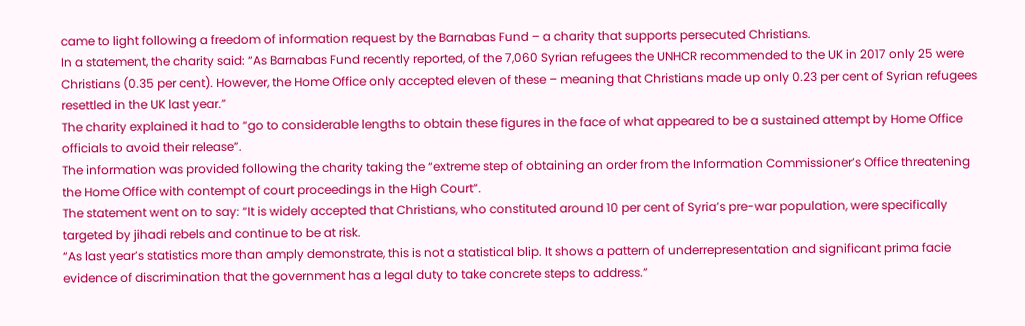came to light following a freedom of information request by the Barnabas Fund – a charity that supports persecuted Christians.
In a statement, the charity said: “As Barnabas Fund recently reported, of the 7,060 Syrian refugees the UNHCR recommended to the UK in 2017 only 25 were Christians (0.35 per cent). However, the Home Office only accepted eleven of these – meaning that Christians made up only 0.23 per cent of Syrian refugees resettled in the UK last year.”
The charity explained it had to “go to considerable lengths to obtain these figures in the face of what appeared to be a sustained attempt by Home Office officials to avoid their release”.
The information was provided following the charity taking the “extreme step of obtaining an order from the Information Commissioner’s Office threatening the Home Office with contempt of court proceedings in the High Court”.
The statement went on to say: “It is widely accepted that Christians, who constituted around 10 per cent of Syria’s pre-war population, were specifically targeted by jihadi rebels and continue to be at risk.
“As last year’s statistics more than amply demonstrate, this is not a statistical blip. It shows a pattern of underrepresentation and significant prima facie evidence of discrimination that the government has a legal duty to take concrete steps to address.”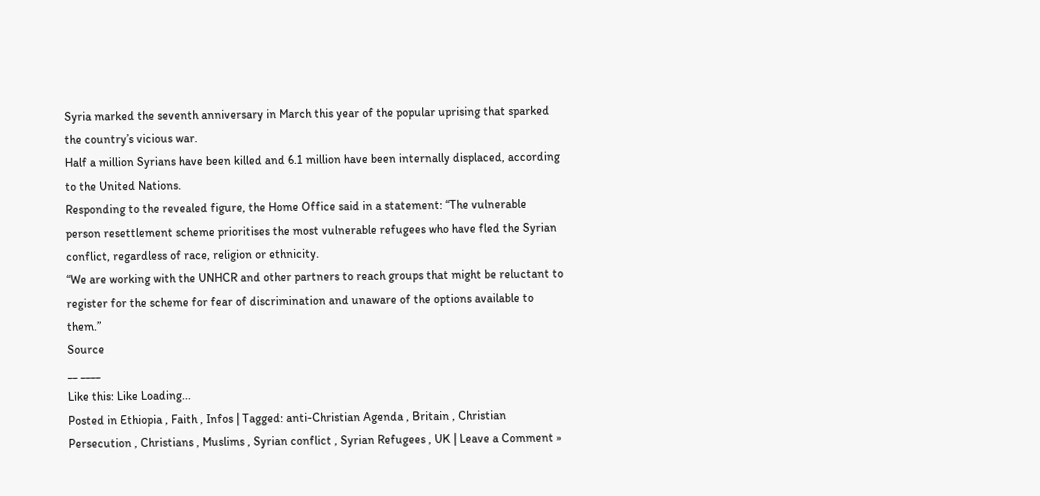Syria marked the seventh anniversary in March this year of the popular uprising that sparked the country’s vicious war.
Half a million Syrians have been killed and 6.1 million have been internally displaced, according to the United Nations.
Responding to the revealed figure, the Home Office said in a statement: “The vulnerable person resettlement scheme prioritises the most vulnerable refugees who have fled the Syrian conflict, regardless of race, religion or ethnicity.
“We are working with the UNHCR and other partners to reach groups that might be reluctant to register for the scheme for fear of discrimination and unaware of the options available to them.”
Source
__ ____
Like this: Like Loading...
Posted in Ethiopia , Faith , Infos | Tagged: anti-Christian Agenda , Britain , Christian Persecution , Christians , Muslims , Syrian conflict , Syrian Refugees , UK | Leave a Comment »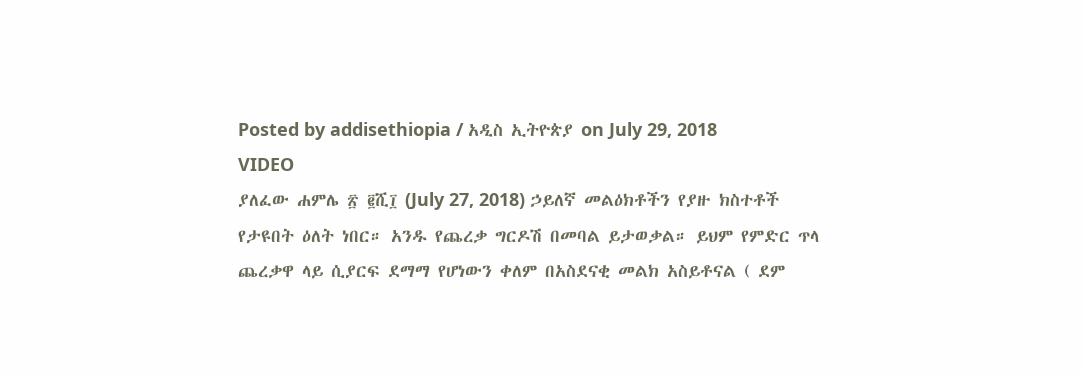Posted by addisethiopia / አዲስ ኢትዮጵያ on July 29, 2018
VIDEO
ያለፈው ሐምሌ ፳ ፪ሺ፲ (July 27, 2018) ኃይለኛ መልዕክቶችን የያዙ ክስተቶች የታዩበት ዕለት ነበር። አንዱ የጨረቃ ግርዶሽ በመባል ይታወቃል። ይህም የምድር ጥላ ጨረቃዋ ላይ ሲያርፍ ደማማ የሆነውን ቀለም በአስደናቂ መልክ አስይቶናል ( ደም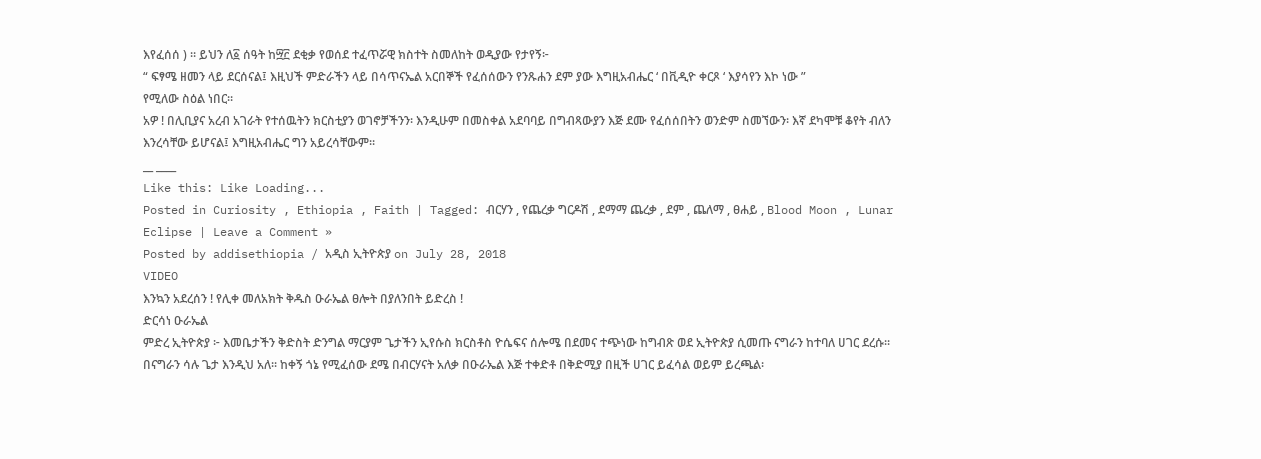እየፈሰሰ ) ። ይህን ለ፩ ሰዓት ከ፵፫ ደቂቃ የወሰደ ተፈጥሯዊ ክስተት ስመለከት ወዲያው የታየኝ፦
“ ፍፃሜ ዘመን ላይ ደርሰናል፤ እዚህች ምድራችን ላይ በሳጥናኤል አርበኞች የፈሰሰውን የንጹሐን ደም ያው እግዚአብሔር ‘ በቪዲዮ ቀርጾ ‘ እያሳየን እኮ ነው ”
የሚለው ስዕል ነበር።
አዎ ! በሊቢያና አረብ አገራት የተሰዉትን ክርስቲያን ወገኖቻችንን፡ እንዲሁም በመስቀል አደባባይ በግብጻውያን እጅ ደሙ የፈሰሰበትን ወንድም ስመኘውን፡ እኛ ደካሞቹ ቆየት ብለን እንረሳቸው ይሆናል፤ እግዚአብሔር ግን አይረሳቸውም።
__ ____
Like this: Like Loading...
Posted in Curiosity , Ethiopia , Faith | Tagged: ብርሃን , የጨረቃ ግርዶሽ , ደማማ ጨረቃ , ደም , ጨለማ , ፀሐይ , Blood Moon , Lunar Eclipse | Leave a Comment »
Posted by addisethiopia / አዲስ ኢትዮጵያ on July 28, 2018
VIDEO
እንኳን አደረሰን ! የሊቀ መለአክት ቅዱስ ዑራኤል ፀሎት በያለንበት ይድረስ !
ድርሳነ ዑራኤል
ምድረ ኢትዮጵያ ፦ እመቤታችን ቅድስት ድንግል ማርያም ጌታችን ኢየሱስ ክርስቶስ ዮሴፍና ሰሎሜ በደመና ተጭነው ከግብጽ ወደ ኢትዮጵያ ሲመጡ ናግራን ከተባለ ሀገር ደረሱ፡፡ በናግራን ሳሉ ጌታ እንዲህ አለ፡፡ ከቀኝ ጎኔ የሚፈሰው ደሜ በብርሃናት አለቃ በዑራኤል እጅ ተቀድቶ በቅድሚያ በዚች ሀገር ይፈሳል ወይም ይረጫል፡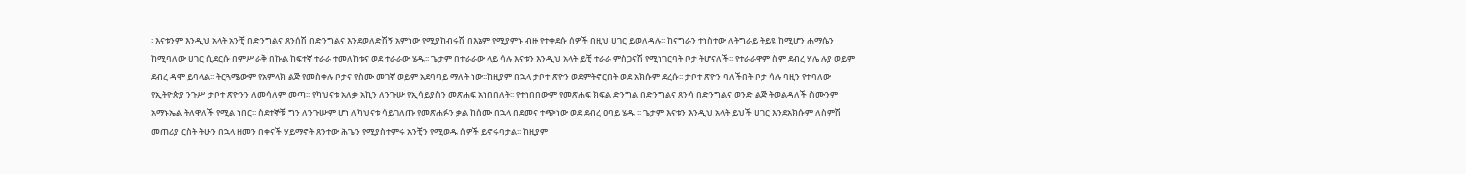፡ እናቱንም እንዲህ አላት አንቺ በድንግልና ጸንሰሽ በድንግልና እንደወለድሽኝ አምነው የሚያከብሩሽ በእኔም የሚያምኑ ብዙ የተቀደሱ ሰዎች በዚህ ሀገር ይወለዳሉ፡፡ ከናግራን ተነስተው ለትግራይ ትይዩ ከሚሆን ሐማሴን ከሚባለው ሀገር ሲደርሱ በምሥራቅ በኩል ከፍተኛ ተራራ ተመለከቱና ወደ ተራራው ሄዱ፡፡ ጌታም በተራራው ላይ ሳሉ እናቱን እንዲህ አላት ይቺ ተራራ ምስጋናሽ የሚነገርባት ቦታ ትሆናለች፡፡ የተራራዋም ስም ደብረ ሃሌ ሉያ ወይም ደብረ ዳሞ ይባላል፡፡ ትርጓሜውም የአምላክ ልጅ የመስቀሉ ቦታና የስሙ መገኛ ወይም አደባባይ ማለት ነው፡፡ከዚያም በኋላ ታቦተ ጽዮን ወደምትኖርበት ወደ አክሱም ደረሱ፡፡ ታቦተ ጽዮን ባለችበት ቦታ ሳሉ ባዚን የተባለው የኢትዮጵያ ንጉሥ ታቦተ ጽዮንን ለመሳለም መጣ፡፡ የካህናቱ አለቃ አኪን ለንጉሡ የኢሳይያስን መጽሐፍ አነበበለት፡፡ የተነበበውም የመጽሐፍ ክፍል ድንግል በድንግልና ጸንሳ በድንግልና ወንድ ልጅ ትወልዳለች ስሙንም አማኑኤል ትለዋለች የሚል ነበር፡፡ ስደተኞቹ ግን ለንጉሡም ሆነ ለካህናቱ ሳይገለጡ የመጽሐፉን ቃል ከሰሙ በኋላ በደመና ተጭነው ወደ ደብረ ዐባይ ሄዱ ፡፡ ጌታም እናቱን እንዲህ አላት ይህች ሀገር እንደአክሱም ለስምሽ መጠሪያ ርስት ትሁን በኋላ ዘመን በቀናች ሃይማኖት ጸንተው ሕጌን የሚያስተምሩ አንቺን የሚወዱ ሰዎች ይኖሩባታል፡፡ ከዚያም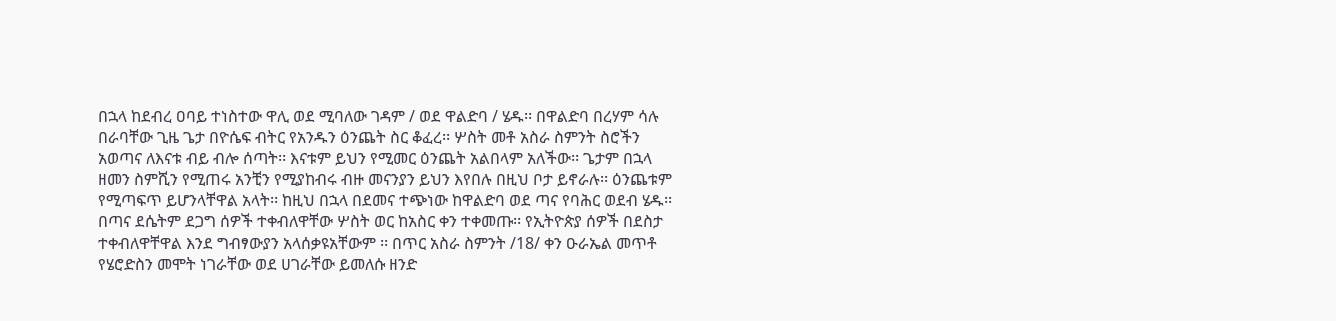በኋላ ከደብረ ዐባይ ተነስተው ዋሊ ወደ ሚባለው ገዳም / ወደ ዋልድባ / ሄዱ፡፡ በዋልድባ በረሃም ሳሉ በራባቸው ጊዜ ጌታ በዮሴፍ ብትር የአንዱን ዕንጨት ስር ቆፈረ፡፡ ሦስት መቶ አስራ ስምንት ስሮችን አወጣና ለእናቱ ብይ ብሎ ሰጣት፡፡ እናቱም ይህን የሚመር ዕንጨት አልበላም አለችው፡፡ ጌታም በኋላ ዘመን ስምሺን የሚጠሩ አንቺን የሚያከብሩ ብዙ መናንያን ይህን እየበሉ በዚህ ቦታ ይኖራሉ፡፡ ዕንጨቱም የሚጣፍጥ ይሆንላቸዋል አላት፡፡ ከዚህ በኋላ በደመና ተጭነው ከዋልድባ ወደ ጣና የባሕር ወደብ ሄዱ፡፡ በጣና ደሴትም ደጋግ ሰዎች ተቀብለዋቸው ሦስት ወር ከአስር ቀን ተቀመጡ፡፡ የኢትዮጵያ ሰዎች በደስታ ተቀብለዋቸዋል እንደ ግብፃውያን አላሰቃዩአቸውም ፡፡ በጥር አስራ ስምንት /18/ ቀን ዑራኤል መጥቶ የሄሮድስን መሞት ነገራቸው ወደ ሀገራቸው ይመለሱ ዘንድ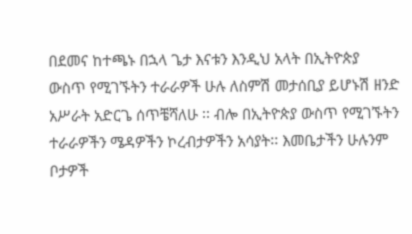በደመና ከተጫኑ በኋላ ጌታ እናቱን እንዲህ አላት በኢትዮጵያ ውስጥ የሚገኙትን ተራራዎች ሁሉ ለስምሽ መታሰቢያ ይሆኑሽ ዘንድ አሥራት አድርጌ ሰጥቼሻለሁ ፡፡ ብሎ በኢትዮጵያ ውስጥ የሚገኙትን ተራራዎችን ሜዳዎችን ኮረብታዎችን አሳያት፡፡ እመቤታችን ሁሉንም ቦታዎች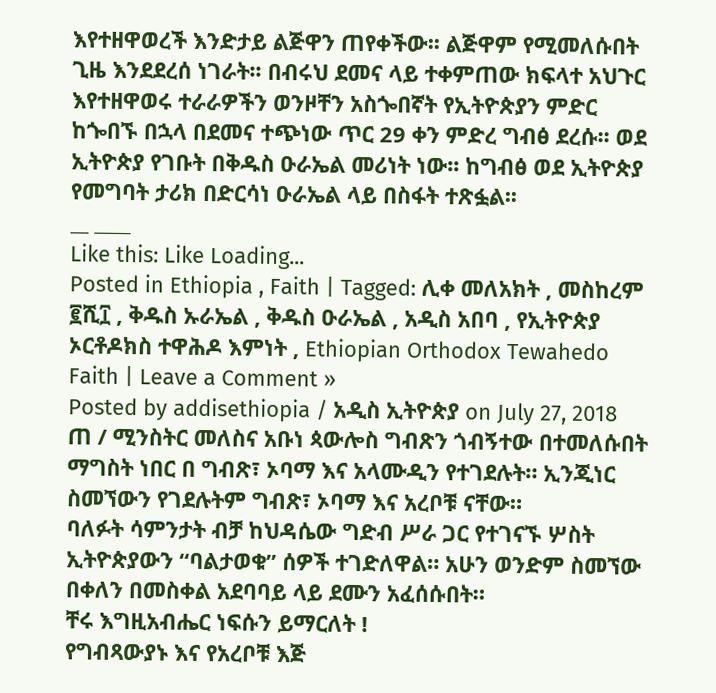እየተዘዋወረች እንድታይ ልጅዋን ጠየቀችው፡፡ ልጅዋም የሚመለሱበት ጊዜ እንደደረሰ ነገራት፡፡ በብሩህ ደመና ላይ ተቀምጠው ክፍላተ አህጉር እየተዘዋወሩ ተራራዎችን ወንዞቸን አስጐበኛት የኢትዮጵያን ምድር ከጐበኙ በኋላ በደመና ተጭነው ጥር 29 ቀን ምድረ ግብፅ ደረሱ፡፡ ወደ ኢትዮጵያ የገቡት በቅዱስ ዑራኤል መሪነት ነው፡፡ ከግብፅ ወደ ኢትዮጵያ የመግባት ታሪክ በድርሳነ ዑራኤል ላይ በስፋት ተጽፏል፡፡
__ ____
Like this: Like Loading...
Posted in Ethiopia , Faith | Tagged: ሊቀ መለአክት , መስከረም ፪ሺ፲ , ቅዱስ ኡራኤል , ቅዱስ ዑራኤል , አዲስ አበባ , የኢትዮጵያ ኦርቶዶክስ ተዋሕዶ እምነት , Ethiopian Orthodox Tewahedo Faith | Leave a Comment »
Posted by addisethiopia / አዲስ ኢትዮጵያ on July 27, 2018
ጠ / ሚንስትር መለስና አቡነ ጳውሎስ ግብጽን ጎብኝተው በተመለሱበት ማግስት ነበር በ ግብጽ፣ ኦባማ እና አላሙዲን የተገደሉት። ኢንጂነር ስመኘውን የገደሉትም ግብጽ፣ ኦባማ እና አረቦቹ ናቸው።
ባለፉት ሳምንታት ብቻ ከህዳሴው ግድብ ሥራ ጋር የተገናኙ ሦስት ኢትዮጵያውን “ባልታወቁ” ሰዎች ተገድለዋል። አሁን ወንድም ስመኘው በቀለን በመስቀል አደባባይ ላይ ደሙን አፈሰሱበት።
ቸሩ እግዚአብሔር ነፍሱን ይማርለት !
የግብጻውያኑ እና የአረቦቹ እጅ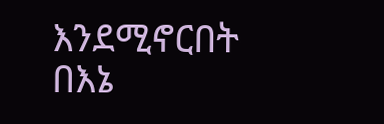እንደሚኖርበት በእኔ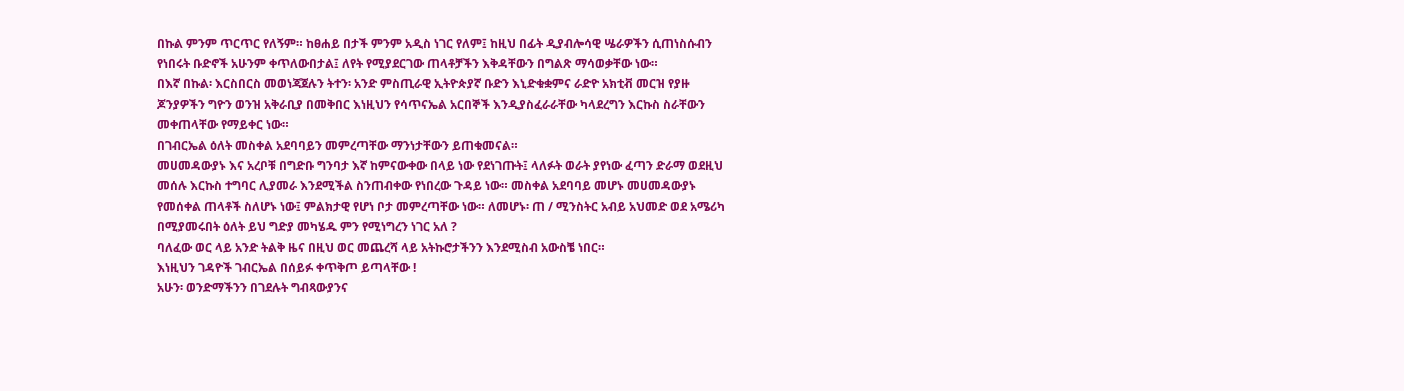በኩል ምንም ጥርጥር የለኝም። ከፀሐይ በታች ምንም አዲስ ነገር የለም፤ ከዚህ በፊት ዲያብሎሳዊ ሤራዎችን ሲጠነስሱብን የነበሩት ቡድኖች አሁንም ቀጥለውበታል፤ ለየት የሚያደርገው ጠላቶቻችን እቅዳቸውን በግልጽ ማሳወቃቸው ነው።
በእኛ በኩል፡ እርስበርስ መወነጃጀሉን ትተን፡ አንድ ምስጢራዊ ኢትዮጵያኛ ቡድን እኒድቁቋምና ራድዮ አክቲቭ መርዝ የያዙ ጆንያዎችን ግዮን ወንዝ አቅራቢያ በመቅበር እነዚህን የሳጥናኤል አርበኞች እንዲያስፈራራቸው ካላደረግን እርኩስ ስራቸውን መቀጠላቸው የማይቀር ነው።
በገብርኤል ዕለት መስቀል አደባባይን መምረጣቸው ማንነታቸውን ይጠቁመናል።
መሀመዳውያኑ እና አረቦቹ በግድቡ ግንባታ እኛ ከምናውቀው በላይ ነው የደነገጡት፤ ላለፉት ወራት ያየነው ፈጣን ድራማ ወደዚህ መሰሉ እርኩስ ተግባር ሊያመራ እንደሚችል ስንጠብቀው የነበረው ጉዳይ ነው። መስቀል አደባባይ መሆኑ መሀመዳውያኑ የመሰቀል ጠላቶች ስለሆኑ ነው፤ ምልክታዊ የሆነ ቦታ መምረጣቸው ነው። ለመሆኑ፡ ጠ / ሚንስትር አብይ አህመድ ወደ አሜሪካ በሚያመሩበት ዕለት ይህ ግድያ መካሄዱ ምን የሚነግረን ነገር አለ ?
ባለፈው ወር ላይ አንድ ትልቅ ዜና በዚህ ወር መጨረሻ ላይ አትኩሮታችንን እንደሚስብ አውስቼ ነበር።
እነዚህን ገዳዮች ገብርኤል በሰይፉ ቀጥቅጦ ይጣላቸው !
አሁን፡ ወንድማችንን በገደሉት ግብጻውያንና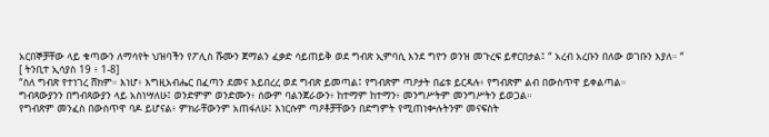አርበኞቻቸው ላይ ቁጣውን ለማሳየት ህዝባችን የፖሊስ ሹሙን ጀማልን ፈቃድ ሳይጠይቅ ወደ ግብጽ ኢምባሲ እንደ ግዮን ወንዝ መጉረፍ ይኖርበታል፤ “ አረብ አረቡን በለው ወገቡን እያለ። “
[ ትንቢተ ኢሳያስ 19 ፥ 1-8]
“ስለ ግብጽ የተነገረ ሸክም። እነሆ፥ እግዚአብሔር በፈጣን ደመና እይበረረ ወደ ግብጽ ይመጣል፤ የግብጽም ጣዖታት በፊቱ ይርዳሉ፥ የግብጽም ልብ በውስጥዋ ይቀልጣል።
ግብጻውያንን በግብጻውያን ላይ አስነሣለሁ፤ ወንድምም ወንድሙን፥ ሰውም ባልንጀራውን፥ ከተማም ከተማን፥ መንግሥትም መንግሥትን ይወጋል።
የግብጽም መንፈስ በውስጥዋ ባዶ ይሆናል፥ ምክራቸውንም አጠፋለሁ፤ እነርሱም ጣዖቶቻቸውን በድግምት የሚጠነቍሉትንም መናፍስት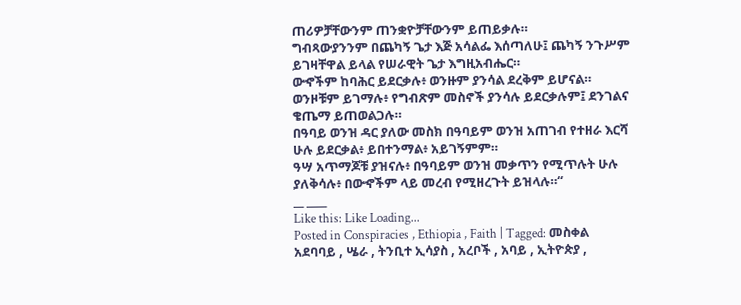ጠሪዎቻቸውንም ጠንቋዮቻቸውንም ይጠይቃሉ።
ግብጻውያንንም በጨካኝ ጌታ እጅ አሳልፌ እሰጣለሁ፤ ጨካኝ ንጉሥም ይገዛቸዋል ይላል የሠራዊት ጌታ እግዚአብሔር።
ውኆችም ከባሕር ይደርቃሉ፥ ወንዙም ያንሳል ደረቅም ይሆናል።
ወንዞቹም ይገማሉ፥ የግብጽም መስኖች ያንሳሉ ይደርቃሉም፤ ደንገልና ቄጤማ ይጠወልጋሉ።
በዓባይ ወንዝ ዳር ያለው መስክ በዓባይም ወንዝ አጠገብ የተዘራ እርሻ ሁሉ ይደርቃል፥ ይበተንማል፥ አይገኝምም።
ዓሣ አጥማጆቹ ያዝናሉ፥ በዓባይም ወንዝ መቃጥን የሚጥሉት ሁሉ ያለቅሳሉ፥ በውኆችም ላይ መረብ የሚዘረጉት ይዝላሉ።“
__ ____
Like this: Like Loading...
Posted in Conspiracies , Ethiopia , Faith | Tagged: መስቀል አደባባይ , ሤራ , ትንቢተ ኢሳያስ , አረቦች , አባይ , ኢትዮጵያ ,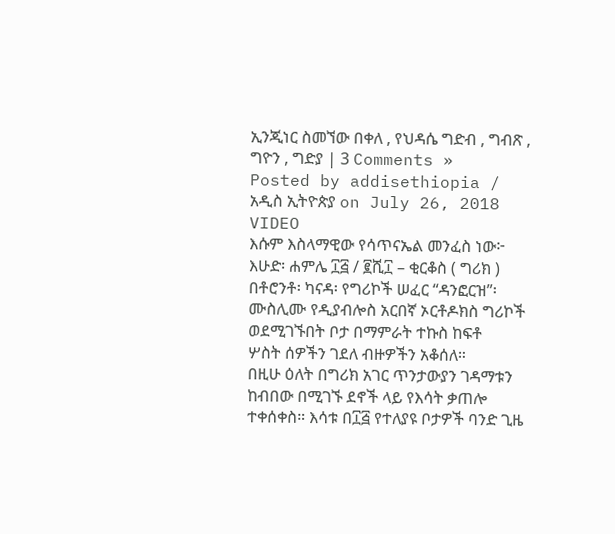ኢንጂነር ስመኘው በቀለ , የህዳሴ ግድብ , ግብጽ , ግዮን , ግድያ | 3 Comments »
Posted by addisethiopia / አዲስ ኢትዮጵያ on July 26, 2018
VIDEO
እሱም እስላማዊው የሳጥናኤል መንፈስ ነው፦
እሁድ፡ ሐምሌ ፲፭ / ፪ሺ፲ – ቂርቆስ ( ግሪክ ) በቶሮንቶ፡ ካናዳ፡ የግሪኮች ሠፈር “ዳንፎርዝ”፡
ሙስሊሙ የዲያብሎስ አርበኛ ኦርቶዶክስ ግሪኮች ወደሚገኙበት ቦታ በማምራት ተኩስ ከፍቶ
ሦስት ሰዎችን ገደለ ብዙዎችን አቆሰለ።
በዚሁ ዕለት በግሪክ አገር ጥንታውያን ገዳማቱን ከብበው በሚገኙ ደኖች ላይ የእሳት ቃጠሎ ተቀሰቀስ። እሳቱ በ፲፭ የተለያዩ ቦታዎች ባንድ ጊዜ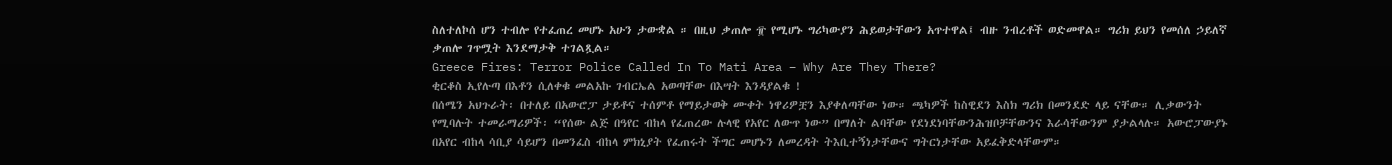ስለተለኮሰ ሆን ተብሎ የተፈጠረ መሆኑ አሁን ታውቋል ። በዚህ ቃጠሎ ፹ የሚሆኑ ግሪካውያን ሕይወታቸውን አጥተዋል፤ ብዙ ንብረቶች ወድመዋል። ግሪክ ይህን የመሰለ ኃይለኛ ቃጠሎ ገጥሟት እንደማታቅ ተገልጿል።
Greece Fires: Terror Police Called In To Mati Area – Why Are They There?
ቂርቆስ ኢየሉጣ በእቶን ሲለቀቁ መልአኩ ገብርኤል አወጣቸው በእሣት እንዳያልቁ !
በሰሜን አህጉራት፡ በተለይ በአውሮፓ ታይቶና ተሰምቶ የማይታወቅ ሙቀት ነዋሪዎቿን እያቀለጣቸው ነው። ጫካዎች ከስዊደን እስክ ግሪክ በመንደድ ላይ ናቸው። ሊቃውንት የሚባሉት ተመራማሪዎች፡ “የሰው ልጅ በዓየር ብከላ የፈጠረው ሉላዊ የአየር ለውጥ ነው” በማለት ልባቸው የደነደነባቸውንሕዝቦቻቸውንና እራሳቸውንም ያታልላሉ። አውሮፓውያኑ በአየር ብከላ ሳቢያ ሳይሆን በመንፈስ ብከላ ምክኒያት የፈጠሩት ችግር መሆኑን ለመረዳት ትእቢተኝነታቸውና ግትርነታቸው አይፈቅድላቸውም።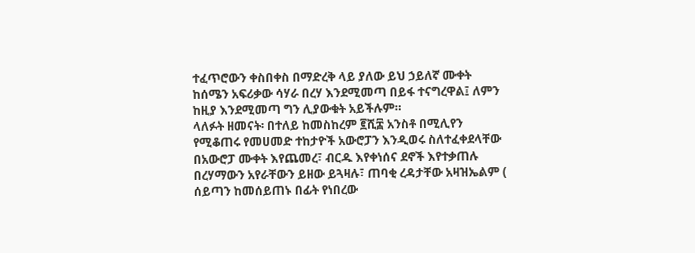ተፈጥሮውን ቀስበቀስ በማድረቅ ላይ ያለው ይህ ኃይለኛ ሙቀት ከሰሜን አፍሪቃው ሳሃራ በረሃ እንደሚመጣ በይፋ ተናግረዋል፤ ለምን ከዚያ እንደሚመጣ ግን ሊያውቁት አይችሉም።
ላለፉት ዘመናት፡ በተለይ ከመስከረም ፪ሺ፰ አንስቶ በሚሊየን የሚቆጠሩ የመሀመድ ተከታዮች አውሮፓን እንዲወሩ ስለተፈቀደላቸው በአውሮፓ ሙቀት እየጨመረ፣ ብርዱ እየቀነሰና ደኖች እየተቃጠሉ
በረሃማውን አየራቸውን ይዘው ይጓዛሉ፣ ጠባቂ ረዳታቸው አዛዝኤልም ( ሰይጣን ከመሰይጠኑ በፊት የነበረው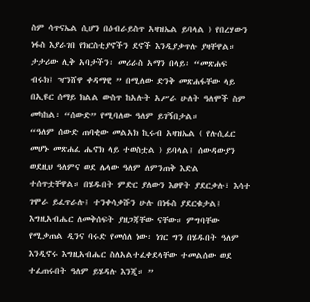ስም ሳጥናኤል ሲሆን በዕብራይስጥ አዛዝኤል ይባላል ) የበረሃውን ነፋስ እያራገበ የክርስቲያኖችን ደኖች እንዲያቃጥሉ ያዛቸዋል።
ታታሪው ሊቅ አባታችን፡ መሪራስ አማን በላይ፡ “መጽሐፍ ብሩክ፤ ዣንሸዋ ቀዳማዊ ” በሚለው ድንቅ መጽሐፋቸው ላይ በኢዩር ሰማይ ክልል ውስጥ ከአሉት አሥራ ሁለት ዓለሞች ስም መካከል፡ “ሰውድ” የሚባለው ዓለም ይገኝበታል።
“ዓለም ሰውድ ጠባቂው መልአክ ኪሩብ አዛዝኤል ( የሉሲፈር መሆኑ መጽሐፈ ሔኖክ ላይ ተወስቷል ) ይባላል፤ ሰውዳውያን ወደዚህ ዓለምና ወደ ሌላው ዓለም ለምንጠቅ እድል ተሰጥቷቸዋል። በሄዱበት ምድር ያለውን እፀዋት ያደርቃሉ፣ እሳተ ገሞራ ይፈጥራሉ፤ ተንቀሳቃሹን ሁሉ በነፋስ ያደርቁታል፤ እግዚአብሔር ለመቅሰፍት ያዘጋጃቸው ናቸው። ምግባቸው የሚቃጠል ዲንና ባሩድ የመሰለ ነው፡ ነገር ግን በሄዱበት ዓለም እንዲኖሩ እግዚአብሔር ስለአልተፈቀደላቸው ተመልሰው ወደ ተፈጠሩበት ዓለም ይሄዳሉ እንጂ። ”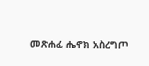መጽሐፈ ሔኖክ አስረግጦ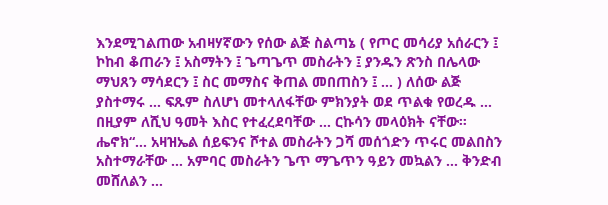እንደሚገልጠው አብዛሃኛውን የሰው ልጅ ስልጣኔ ( የጦር መሳሪያ አሰራርን ፤ ኮከብ ቆጠራን ፤ አስማትን ፤ ጌጣጌጥ መስራትን ፤ ያንዱን ጽንስ በሌላው ማህጸን ማሳደርን ፤ ስር መማስና ቅጠል መበጠስን ፤ … ) ለሰው ልጅ ያስተማሩ … ፍጹም ስለሆነ መተላለፋቸው ምክንያት ወደ ጥልቁ የወረዱ … በዚያም ለሺህ ዓመት እስር የተፈረደባቸው … ርኩሳን መላዕክት ናቸው። ሔኖክ“… አዛዝኤል ሰይፍንና ሾተል መስራትን ጋሻ መሰጎድን ጥሩር መልበስን አስተማራቸው … አምባር መስራትን ጌጥ ማጌጥን ዓይን መኳልን … ቅንድብ መሸለልን …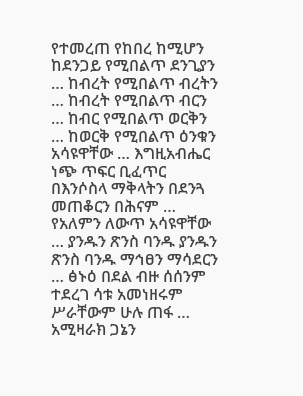የተመረጠ የከበረ ከሚሆን ከደንጋይ የሚበልጥ ደንጊያን … ከብረት የሚበልጥ ብረትን … ከብረት የሚበልጥ ብርን … ከብር የሚበልጥ ወርቅን … ከወርቅ የሚበልጥ ዕንቁን አሳዩዋቸው … እግዚአብሔር ነጭ ጥፍር ቢፈጥር በእንሶስላ ማቅላትን በደንጓ መጠቆርን በሕናም … የአለምን ለውጥ አሳዩዋቸው … ያንዱን ጽንስ ባንዱ ያንዱን ጽንስ ባንዱ ማኅፀን ማሳደርን … ፅኑዕ በደል ብዙ ሰሰንም ተደረገ ሳቱ አመነዘሩም ሥራቸውም ሁሉ ጠፋ … አሚዛራክ ጋኔን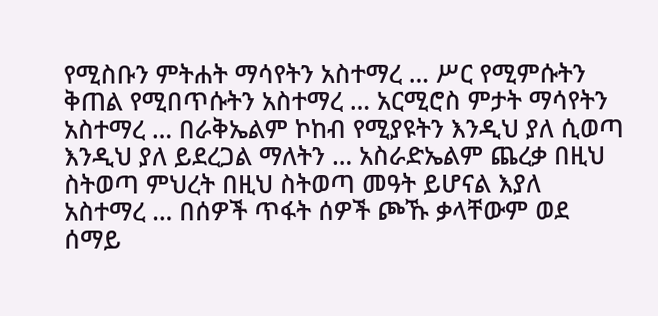የሚስቡን ምትሐት ማሳየትን አስተማረ … ሥር የሚምሱትን ቅጠል የሚበጥሱትን አስተማረ … አርሚሮስ ምታት ማሳየትን አስተማረ … በራቅኤልም ኮከብ የሚያዩትን እንዲህ ያለ ሲወጣ እንዲህ ያለ ይደረጋል ማለትን … አስራድኤልም ጨረቃ በዚህ ስትወጣ ምህረት በዚህ ስትወጣ መዓት ይሆናል እያለ አስተማረ … በሰዎች ጥፋት ሰዎች ጮኹ ቃላቸውም ወደ ሰማይ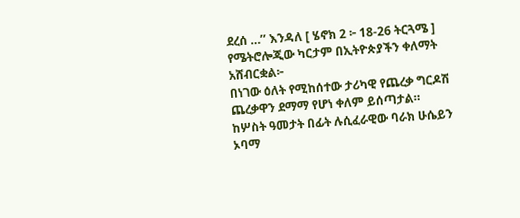ደረሰ …’’ እንዳለ [ ሄኖክ 2 ፦ 18-26 ትርጓሜ ]
የሜትሮሎጂው ካርታም በኢትዮጵያችን ቀለማት አሸብርቋል፦
በነገው ዕለት የሚከሰተው ታሪካዊ የጨረቃ ግርዶሽ ጨረቃዋን ደማማ የሆነ ቀለም ይሰጣታል። ከሦስት ዓመታት በፊት ሉሲፈራዊው ባራክ ሁሴይን ኦባማ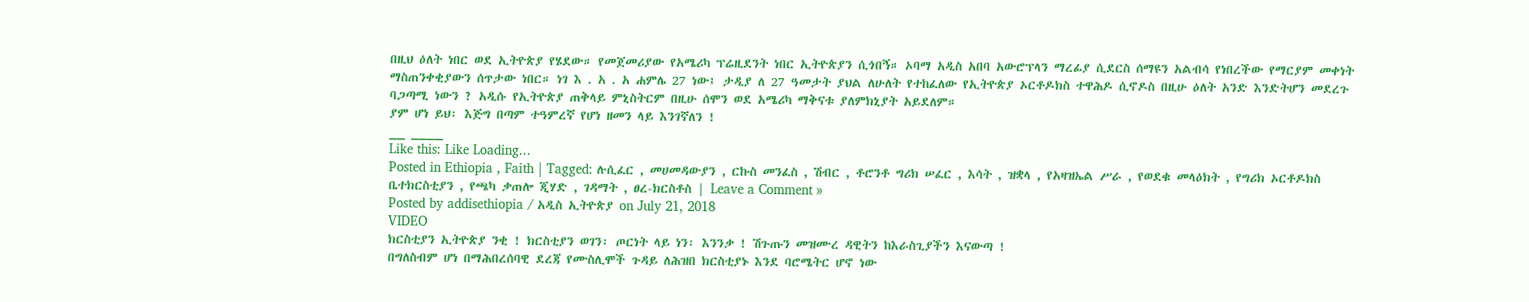በዚህ ዕለት ነበር ወደ ኢትዮጵያ የሄደው። የመጀመሪያው የአሜሪካ ፕሬዚደንት ነበር ኢትዮጵያን ሲጎበኝ። ኦባማ አዲስ አበባ አውሮፕላን ማረፊያ ሲደርስ ሰማዩን አልብሳ የነበረችው የማርያም መቀነት ማስጠንቀቂያውን ሰጥታው ነበር። ነገ እ . አ . አ ሐምሌ 27 ነው፤ ታዲያ ለ 27 ዓመታት ያህል ለሁለት የተከፈለው የኢትዮጵያ ኦርቶዶክስ ተዋሕዶ ሲኖዶስ በዚሁ ዕለት አንድ እንድትሆን መደረጉ ባጋጣሚ ነውን ? አዲሱ የኢትዮጵያ ጠቅላይ ምኒስትርም በዚሁ ሰሞን ወደ አሜሪካ ማቅናቱ ያለምክኒያት አይደለም።
ያም ሆነ ይህ፡ እጅግ በጣም ተዓምረኛ የሆነ ዘመን ላይ እንገኛለን !
__ ____
Like this: Like Loading...
Posted in Ethiopia , Faith | Tagged: ሉሲፈር , መሀመዳውያን , ርኩስ መንፈስ , ሽብር , ቶሮንቶ ግሪክ ሠፈር , እሳት , ዝቋላ , የአዛዝኤል ሥራ , የወደቁ መላዕክት , የግሪክ ኦርቶዶክስ ቤተክርስቲያን , የጫካ ቃጠሎ ጂሃድ , ገዳማት , ፀረ-ክርስቶስ | Leave a Comment »
Posted by addisethiopia / አዲስ ኢትዮጵያ on July 21, 2018
VIDEO
ክርስቲያን ኢትዮጵያ ንቂ ! ክርስቲያን ወገን፡ ጦርነት ላይ ነን፡ እንንቃ ! ሽጉጡን መዝሙረ ዳዊትን ከእራስጊያችን እናውጣ !
በግለስብም ሆነ በማሕበረሰባዊ ደረጃ የሙስሊሞች ጉዳይ ለሕዝበ ክርስቲያኑ እንደ ባሮሜትር ሆኖ ነው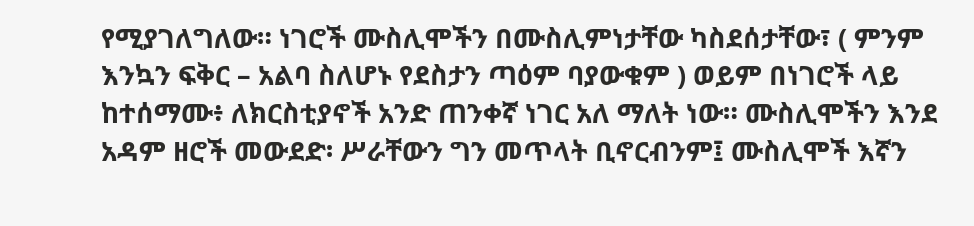የሚያገለግለው። ነገሮች ሙስሊሞችን በሙስሊምነታቸው ካስደሰታቸው፣ ( ምንም እንኳን ፍቅር – አልባ ስለሆኑ የደስታን ጣዕም ባያውቁም ) ወይም በነገሮች ላይ ከተሰማሙ፥ ለክርስቲያኖች አንድ ጠንቀኛ ነገር አለ ማለት ነው። ሙስሊሞችን እንደ አዳም ዘሮች መውደድ፡ ሥራቸውን ግን መጥላት ቢኖርብንም፤ ሙስሊሞች እኛን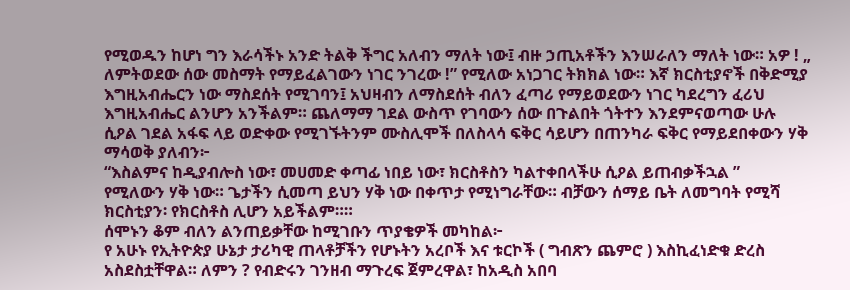የሚወዱን ከሆነ ግን እራሳችኑ አንድ ትልቅ ችግር አለብን ማለት ነው፤ ብዙ ኃጢአቶችን እንሠራለን ማለት ነው። አዎ ! „ ለምትወደው ሰው መስማት የማይፈልገውን ነገር ንገረው !” የሚለው አነጋገር ትክክል ነው። እኛ ክርስቲያኖች በቅድሚያ እግዚአብሔርን ነው ማስደሰት የሚገባን፤ አህዛብን ለማስደሰት ብለን ፈጣሪ የማይወደውን ነገር ካደረግን ፈሪህ እግዚአብሔር ልንሆን አንችልም። ጨለማማ ገደል ውስጥ የገባውን ሰው በጉልበት ጎትተን እንደምናወጣው ሁሉ ሲዖል ገደል አፋፍ ላይ ወድቀው የሚገኙትንም ሙስሊሞች በለስላሳ ፍቅር ሳይሆን በጠንካራ ፍቅር የማይደበቀውን ሃቅ ማሳወቅ ያለብን፦
“እስልምና ከዲያብሎስ ነው፣ መሀመድ ቀጣፊ ነበይ ነው፣ ክርስቶስን ካልተቀበላችሁ ሲዖል ይጠብቃችኋል ”
የሚለውን ሃቅ ነው። ጌታችን ሲመጣ ይህን ሃቅ ነው በቀጥታ የሚነግራቸው። ብቻውን ሰማይ ቤት ለመግባት የሚሻ ክርስቲያን፡ የክርስቶስ ሊሆን አይችልም።።
ሰሞኑን ቆም ብለን ልንጠይቃቸው ከሚገቡን ጥያቄዎች መካከል፦
የ አሁኑ የኢትዮጵያ ሁኔታ ታሪካዊ ጠላቶቻችን የሆኑትን አረቦች እና ቱርኮች ( ግብጽን ጨምሮ ) እስኪፈነድቁ ድረስ አስደስቷቸዋል። ለምን ? የብድሩን ገንዘብ ማጉረፍ ጀምረዋል፣ ከአዲስ አበባ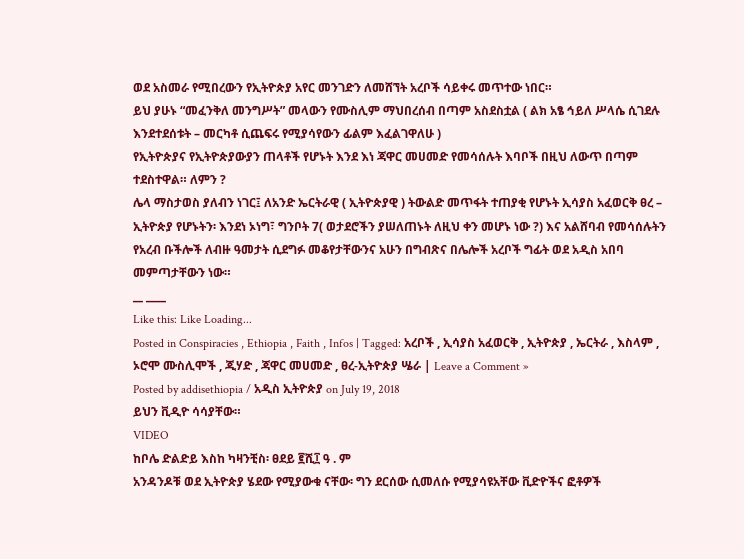ወደ አስመራ የሚበረውን የኢትዮጵያ አየር መንገድን ለመሸኘት አረቦች ሳይቀሩ መጥተው ነበር።
ይህ ያሁኑ “መፈንቅለ መንግሥት” መላውን የሙስሊም ማህበረሰብ በጣም አስደስቷል ( ልክ አፄ ኅይለ ሥላሴ ሲገደሉ እንደተደሰቱት – መርካቶ ሲጨፍሩ የሚያሳየውን ፊልም እፈልገዋለሁ )
የኢትዮጵያና የኢትዮጵያውያን ጠላቶች የሆኑት እንደ እነ ጃዋር መሀመድ የመሳሰሉት እባቦች በዚህ ለውጥ በጣም ተደስተዋል። ለምን ?
ሌላ ማስታወስ ያለብን ነገር፤ ለአንድ ኤርትራዊ ( ኢትዮጵያዊ ) ትውልድ መጥፋት ተጠያቂ የሆኑት ኢሳያስ አፈወርቅ ፀረ – ኢትዮጵያ የሆኑትን፡ እንደነ ኦነግ፣ ግንቦት 7( ወታደሮችን ያሠለጠኑት ለዚህ ቀን መሆኑ ነው ?) እና አልሸባብ የመሳሰሉትን የአረብ ቡችሎች ለብዙ ዓመታት ሲደግፉ መቆየታቸውንና አሁን በግብጽና በሌሎች አረቦች ግፊት ወደ አዲስ አበባ መምጣታቸውን ነው።
__ ____
Like this: Like Loading...
Posted in Conspiracies , Ethiopia , Faith , Infos | Tagged: አረቦች , ኢሳያስ አፈወርቅ , ኢትዮጵያ , ኤርትራ , እስላም , ኦሮሞ ሙስሊሞች , ጂሃድ , ጃዋር መሀመድ , ፀረ-ኢትዮጵያ ሤራ | Leave a Comment »
Posted by addisethiopia / አዲስ ኢትዮጵያ on July 19, 2018
ይህን ቪዲዮ ሳሳያቸው።
VIDEO
ከቦሌ ድልድይ እስከ ካዛንቺስ፡ ፀደይ ፪ሺ፲ ዓ . ም
አንዳንዶቹ ወደ ኢትዮጵያ ሄደው የሚያውቁ ናቸው፡ ግን ደርሰው ሲመለሱ የሚያሳዩአቸው ቪድዮችና ፎቶዎች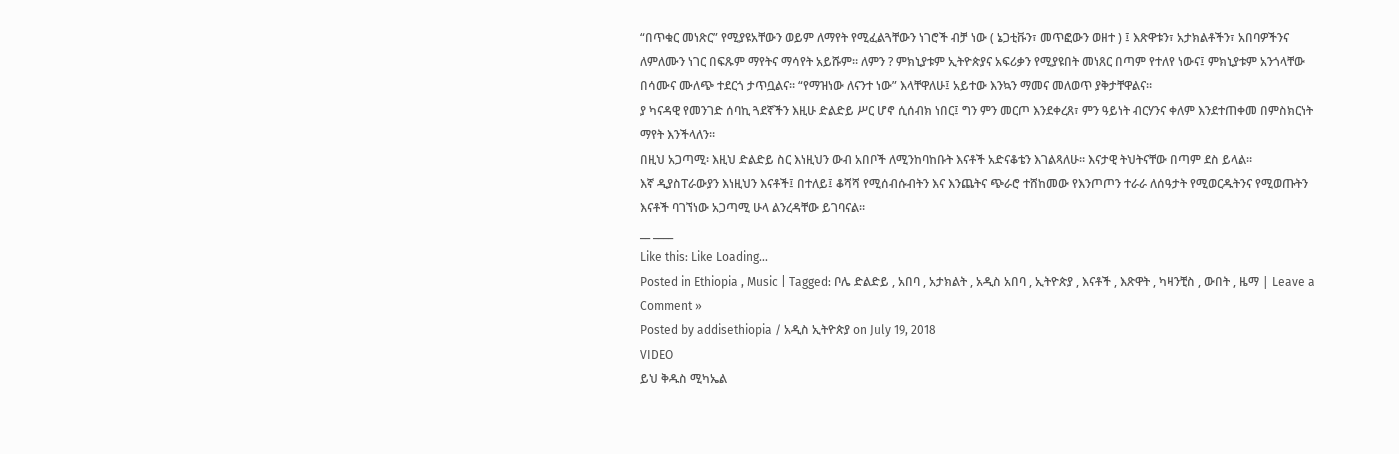“በጥቁር መነጽር” የሚያዩአቸውን ወይም ለማየት የሚፈልጓቸውን ነገሮች ብቻ ነው ( ኔጋቲቩን፣ መጥፎውን ወዘተ ) ፤ እጽዋቱን፣ አታክልቶችን፣ አበባዎችንና ለምለሙን ነገር በፍጹም ማየትና ማሳየት አይሹም። ለምን ? ምክኒያቱም ኢትዮጵያና አፍሪቃን የሚያዩበት መነጸር በጣም የተለየ ነውና፤ ምክኒያቱም አንጎላቸው በሳሙና ሙለጭ ተደርጎ ታጥቧልና። “የማዝነው ለናንተ ነው” እላቸዋለሁ፤ አይተው እንኳን ማመና መለወጥ ያቅታቸዋልና።
ያ ካናዳዊ የመንገድ ሰባኪ ጓደኛችን እዚሁ ድልድይ ሥር ሆኖ ሲሰብክ ነበር፤ ግን ምን መርጦ እንደቀረጸ፣ ምን ዓይነት ብርሃንና ቀለም እንደተጠቀመ በምስክርነት ማየት እንችላለን።
በዚህ አጋጣሚ፡ እዚህ ድልድይ ስር እነዚህን ውብ አበቦች ለሚንከባከቡት እናቶች አድናቆቴን እገልጻለሁ። እናታዊ ትህትናቸው በጣም ደስ ይላል።
እኛ ዲያስፐራውያን እነዚህን እናቶች፤ በተለይ፤ ቆሻሻ የሚሰብሱብትን እና እንጨትና ጭራሮ ተሸከመው የእንጦጦን ተራራ ለሰዓታት የሚወርዱትንና የሚወጡትን እናቶች ባገኘነው አጋጣሚ ሁላ ልንረዳቸው ይገባናል።
__ ____
Like this: Like Loading...
Posted in Ethiopia , Music | Tagged: ቦሌ ድልድይ , አበባ , አታክልት , አዲስ አበባ , ኢትዮጵያ , እናቶች , እጽዋት , ካዛንቺስ , ውበት , ዜማ | Leave a Comment »
Posted by addisethiopia / አዲስ ኢትዮጵያ on July 19, 2018
VIDEO
ይህ ቅዱስ ሚካኤል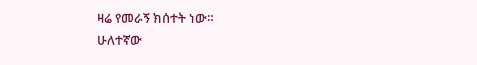ዛሬ የመራኝ ክሰተት ነው።
ሁለተኛው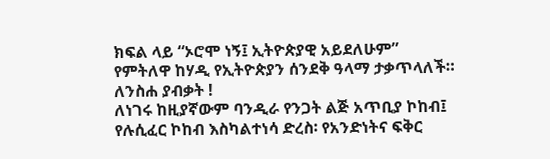ክፍል ላይ “ኦሮሞ ነኝ፤ ኢትዮጵያዊ አይደለሁም” የምትለዋ ከሃዲ የኢትዮጵያን ሰንደቅ ዓላማ ታቃጥላለች። ለንስሐ ያብቃት !
ለነገሩ ከዚያኛውም ባንዲራ የንጋት ልጅ አጥቢያ ኮከብ፤ የሉሲፈር ኮከብ እስካልተነሳ ድረስ፡ የአንድነትና ፍቅር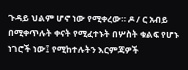ጉዳይ ህልም ሆኖ ነው የሚቀረው። ዶ / ር አብይ በሚቀጥሉት ቀናት የሚፈተኑት በሦስት ቁልፍ የሆኑ ነገሮች ነው፤ የሚከተሉትን እርምጃዎች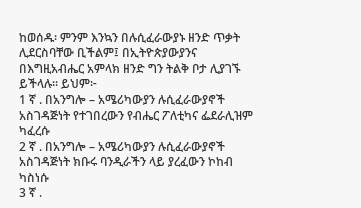ከወሰዱ፡ ምንም እንኳን በሉሲፈራውያኑ ዘንድ ጥቃት ሊደርስባቸው ቢችልም፤ በኢትዮጵያውያንና በእግዚአብሔር አምላክ ዘንድ ግን ትልቅ ቦታ ሊያገኙ ይችላሉ። ይህም፦
1 ኛ . በአንግሎ – አሜሪካውያን ሉሲፈራውያኖች አስገዳጅነት የተገበረውን የብሔር ፖለቲካና ፌደራሊዝም ካፈረሱ
2 ኛ . በአንግሎ – አሜሪካውያን ሉሲፈራውያኖች አስገዳጅነት ክቡሩ ባንዲራችን ላይ ያረፈውን ኮከብ ካስነሱ
3 ኛ .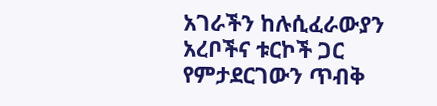አገራችን ከሉሲፈራውያን አረቦችና ቱርኮች ጋር የምታደርገውን ጥብቅ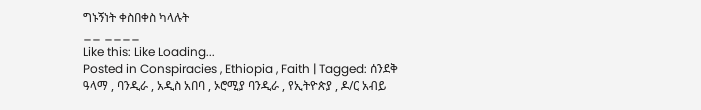ግኑኝነት ቀስበቀስ ካላሉት
__ ____
Like this: Like Loading...
Posted in Conspiracies , Ethiopia , Faith | Tagged: ሰንደቅ ዓላማ , ባንዲራ , አዲስ አበባ , ኦሮሚያ ባንዲራ , የኢትዮጵያ , ዶ/ር አብይ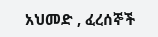አህመድ , ፈረሰኞች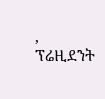, ፕሬዚደንት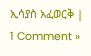ኢሳያስ አፈወርቅ | 1 Comment »